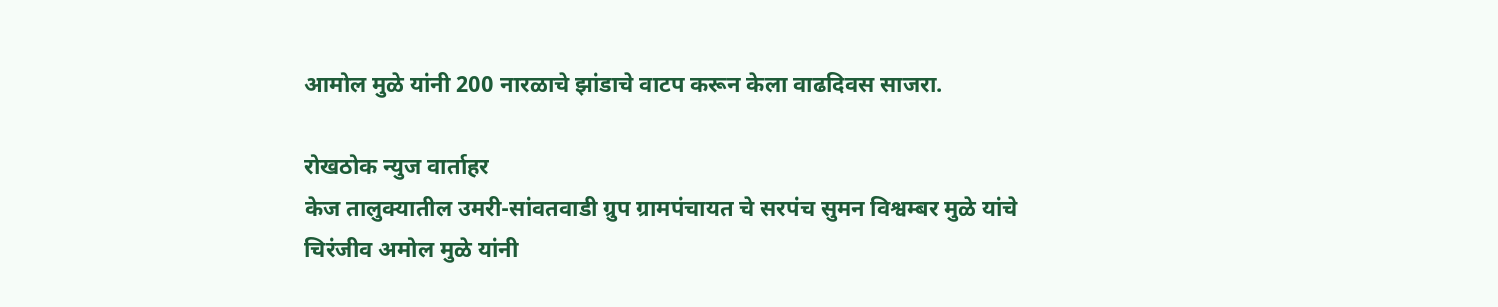आमोल मुळे यांनी 200 नारळाचे झांडाचे वाटप करून केला वाढदिवस साजरा.

रोखठोक न्युज वार्ताहर
केज तालुक्यातील उमरी-सांवतवाडी ग्रुप ग्रामपंचायत चे सरपंच सुमन विश्वम्बर मुळे यांचे चिरंजीव अमोल मुळे यांनी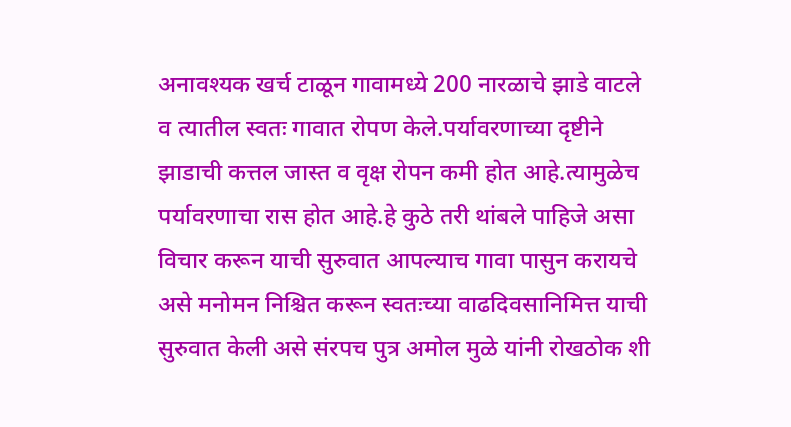अनावश्यक खर्च टाळून गावामध्ये 200 नारळाचे झाडे वाटले व त्यातील स्वतः गावात रोपण केले.पर्यावरणाच्या दृष्टीने झाडाची कत्तल जास्त व वृक्ष रोपन कमी होत आहे.त्यामुळेच पर्यावरणाचा रास होत आहे.हे कुठे तरी थांबले पाहिजे असा विचार करून याची सुरुवात आपल्याच गावा पासुन करायचे असे मनोमन निश्चित करून स्वतःच्या वाढदिवसानिमित्त याची सुरुवात केली असे संरपच पुत्र अमोल मुळे यांनी रोखठोक शी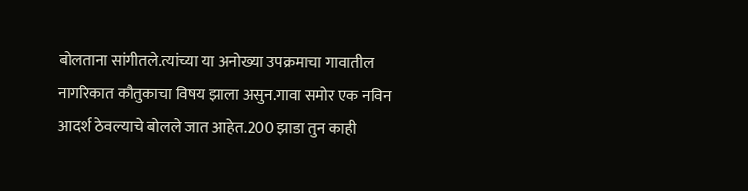बोलताना सांगीतले.त्यांच्या या अनोख्या उपक्रमाचा गावातील नागरिकात कौतुकाचा विषय झाला असुन.गावा समोर एक नविन आदर्श ठेवल्याचे बोलले जात आहेत.200 झाडा तुन काही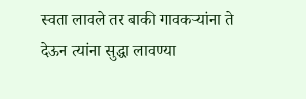स्वता लावले तर बाकी गावकऱ्यांना ते देऊन त्यांना सुद्धा लावण्या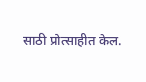साठी प्रोत्साहीत केल.